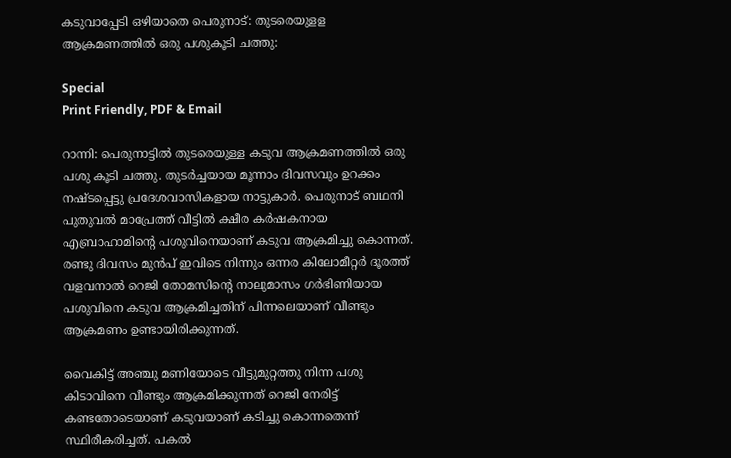കടുവാപ്പേടി ഒഴിയാതെ പെരുനാട്: തുടരെയുളള ആക്രമണത്തില്‍ ഒരു പശുകൂടി ചത്തു:

Special
Print Friendly, PDF & Email

റാന്നി: പെരുനാട്ടില്‍ തുടരെയുള്ള കടുവ ആക്രമണത്തില്‍ ഒരു പശു കൂടി ചത്തു. തുടര്‍ച്ചയായ മൂന്നാം ദിവസവും ഉറക്കം നഷ്ടപ്പെട്ടു പ്രദേശവാസികളായ നാട്ടുകാര്‍. പെരുനാട് ബഥനി പുതുവല്‍ മാപ്രേത്ത് വീട്ടില്‍ ക്ഷീര കര്‍ഷകനായ എബ്രാഹാമിന്റെ പശുവിനെയാണ് കടുവ ആക്രമിച്ചു കൊന്നത്. രണ്ടു ദിവസം മുന്‍പ് ഇവിടെ നിന്നും ഒന്നര കിലോമീറ്റര്‍ ദൂരത്ത് വളവനാല്‍ റെജി തോമസിന്റെ നാലുമാസം ഗര്‍ഭിണിയായ പശുവിനെ കടുവ ആക്രമിച്ചതിന് പിന്നലെയാണ് വീണ്ടും ആക്രമണം ഉണ്ടായിരിക്കുന്നത്.

വൈകിട്ട് അഞ്ചു മണിയോടെ വീട്ടുമുറ്റത്തു നിന്ന പശു കിടാവിനെ വീണ്ടും ആക്രമിക്കുന്നത് റെജി നേരിട്ട് കണ്ടതോടെയാണ് കടുവയാണ് കടിച്ചു കൊന്നതെന്ന് സ്ഥിരീകരിച്ചത്. പകല്‍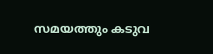സമയത്തും കടുവ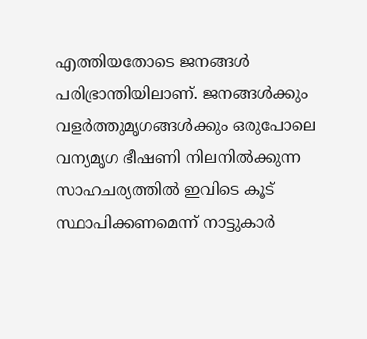എത്തിയതോടെ ജനങ്ങള്‍ പരിഭ്രാന്തിയിലാണ്. ജനങ്ങള്‍ക്കും വളര്‍ത്തുമൃഗങ്ങള്‍ക്കും ഒരുപോലെ വന്യമൃഗ ഭീഷണി നിലനില്‍ക്കുന്ന സാഹചര്യത്തില്‍ ഇവിടെ കൂട് സ്ഥാപിക്കണമെന്ന് നാട്ടുകാര്‍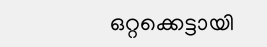ഒറ്റക്കെട്ടായി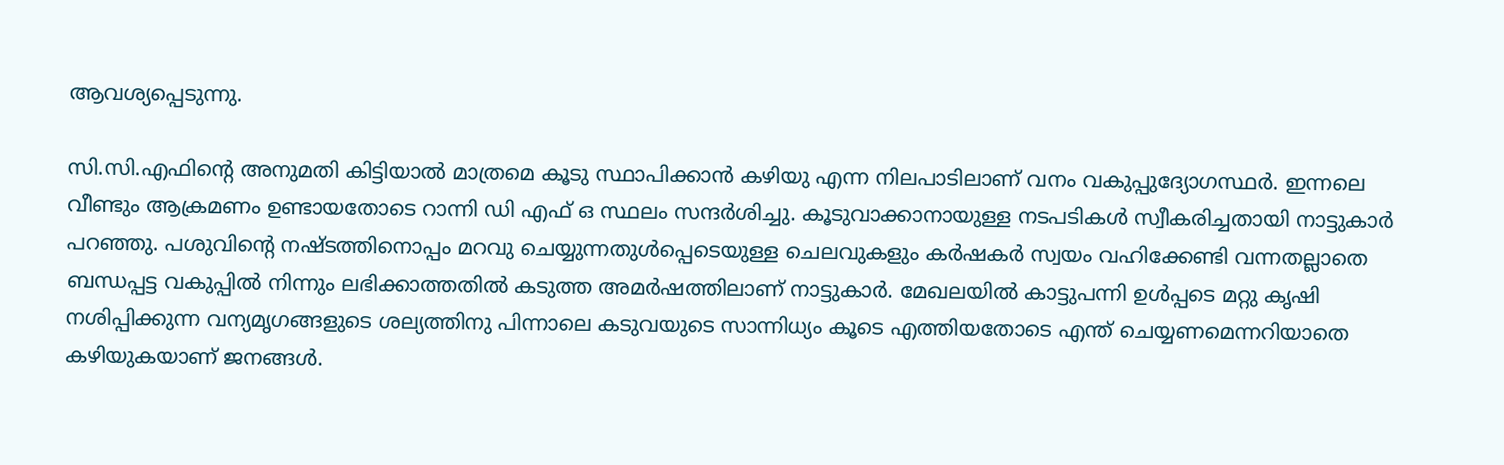ആവശ്യപ്പെടുന്നു.

സി.സി.എഫിന്റെ അനുമതി കിട്ടിയാല്‍ മാത്രമെ കൂടു സ്ഥാപിക്കാന്‍ കഴിയു എന്ന നിലപാടിലാണ് വനം വകുപ്പുദ്യോഗസ്ഥര്‍. ഇന്നലെ വീണ്ടും ആക്രമണം ഉണ്ടായതോടെ റാന്നി ഡി എഫ് ഒ സ്ഥലം സന്ദര്‍ശിച്ചു. കൂടുവാക്കാനായുള്ള നടപടികള്‍ സ്വീകരിച്ചതായി നാട്ടുകാര്‍ പറഞ്ഞു. പശുവിന്റെ നഷ്ടത്തിനൊപ്പം മറവു ചെയ്യുന്നതുള്‍പ്പെടെയുള്ള ചെലവുകളും കര്‍ഷകര്‍ സ്വയം വഹിക്കേണ്ടി വന്നതല്ലാതെ ബന്ധപ്പട്ട വകുപ്പില്‍ നിന്നും ലഭിക്കാത്തതില്‍ കടുത്ത അമര്‍ഷത്തിലാണ് നാട്ടുകാര്‍. മേഖലയില്‍ കാട്ടുപന്നി ഉള്‍പ്പടെ മറ്റു കൃഷി നശിപ്പിക്കുന്ന വന്യമൃഗങ്ങളുടെ ശല്യത്തിനു പിന്നാലെ കടുവയുടെ സാന്നിധ്യം കൂടെ എത്തിയതോടെ എന്ത് ചെയ്യണമെന്നറിയാതെ കഴിയുകയാണ് ജനങ്ങള്‍.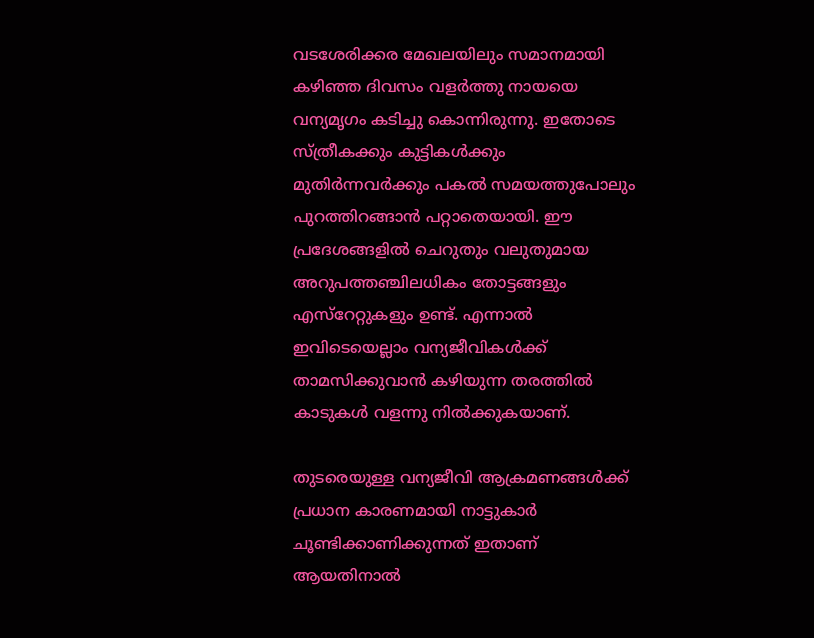വടശേരിക്കര മേഖലയിലും സമാനമായി കഴിഞ്ഞ ദിവസം വളര്‍ത്തു നായയെ വന്യമൃഗം കടിച്ചു കൊന്നിരുന്നു. ഇതോടെ സ്ത്രീകക്കും കുട്ടികള്‍ക്കും മുതിര്‍ന്നവര്‍ക്കും പകല്‍ സമയത്തുപോലും പുറത്തിറങ്ങാന്‍ പറ്റാതെയായി. ഈ പ്രദേശങ്ങളില്‍ ചെറുതും വലുതുമായ അറുപത്തഞ്ചിലധികം തോട്ടങ്ങളും എസ്‌റേറ്റുകളും ഉണ്ട്. എന്നാല്‍ ഇവിടെയെല്ലാം വന്യജീവികള്‍ക്ക് താമസിക്കുവാന്‍ കഴിയുന്ന തരത്തില്‍ കാടുകള്‍ വളന്നു നില്‍ക്കുകയാണ്.

തുടരെയുള്ള വന്യജീവി ആക്രമണങ്ങള്‍ക്ക് പ്രധാന കാരണമായി നാട്ടുകാര്‍ ചൂണ്ടിക്കാണിക്കുന്നത് ഇതാണ് ആയതിനാല്‍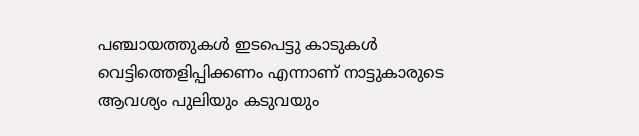പഞ്ചായത്തുകള്‍ ഇടപെട്ടു കാടുകള്‍ വെട്ടിത്തെളിപ്പിക്കണം എന്നാണ് നാട്ടുകാരുടെ ആവശ്യം പുലിയും കടുവയും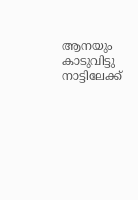ആനയും കാടുവിട്ടു നാട്ടിലേക്ക്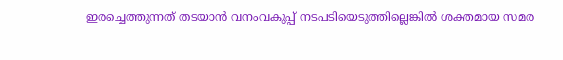ഇരച്ചെത്തുന്നത് തടയാന്‍ വനംവകുപ്പ് നടപടിയെടുത്തില്ലെങ്കില്‍ ശക്തമായ സമര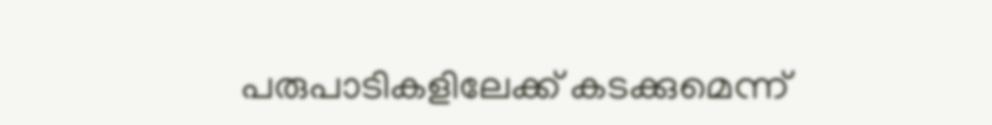പരുപാടികളിലേക്ക് കടക്കുമെന്ന്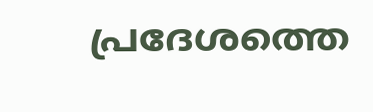പ്രദേശത്തെ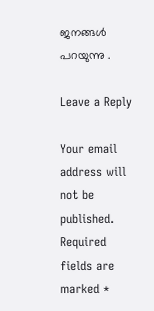ജനങ്ങള്‍ പറയുന്നു .

Leave a Reply

Your email address will not be published. Required fields are marked *